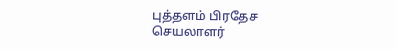புத்தளம் பிரதேச செயலாளர்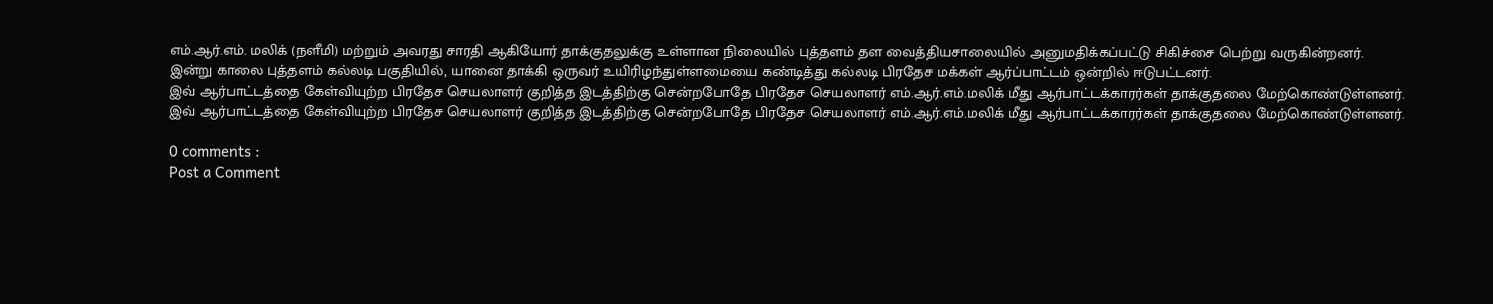எம்.ஆர்.எம். மலிக் (நளீமி) மற்றும் அவரது சாரதி ஆகியோர் தாக்குதலுக்கு உள்ளான நிலையில் புத்தளம் தள வைத்தியசாலையில் அனுமதிக்கப்பட்டு சிகிச்சை பெற்று வருகின்றனர்.
இன்று காலை புத்தளம் கல்லடி பகுதியில், யானை தாக்கி ஒருவர் உயிரிழந்துள்ளமையை கண்டித்து கல்லடி பிரதேச மக்கள் ஆர்ப்பாட்டம் ஒன்றில் ஈடுபட்டனர்.
இவ் ஆர்பாட்டத்தை கேள்வியுற்ற பிரதேச செயலாளர் குறித்த இடத்திற்கு சென்றபோதே பிரதேச செயலாளர் எம்.ஆர்.எம்.மலிக் மீது ஆர்பாட்டக்காரர்கள் தாக்குதலை மேற்கொண்டுள்ளனர்.
இவ் ஆர்பாட்டத்தை கேள்வியுற்ற பிரதேச செயலாளர் குறித்த இடத்திற்கு சென்றபோதே பிரதேச செயலாளர் எம்.ஆர்.எம்.மலிக் மீது ஆர்பாட்டக்காரர்கள் தாக்குதலை மேற்கொண்டுள்ளனர்.

0 comments :
Post a Comment